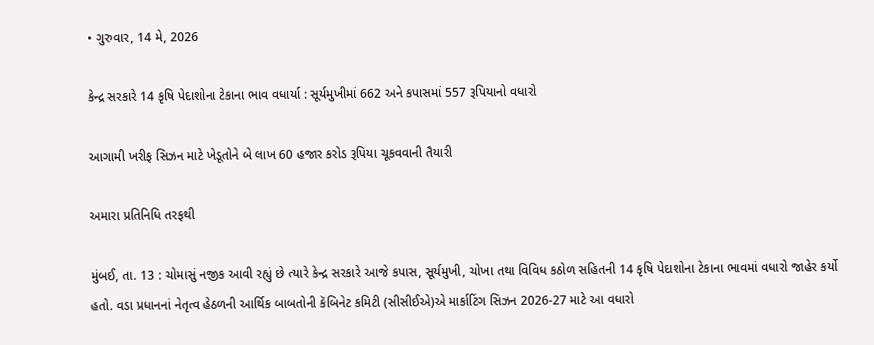• ગુરુવાર, 14 મે, 2026

કેન્દ્ર સરકારે 14 કૃષિ પેદાશોના ટેકાના ભાવ વધાર્યા : સૂર્યમુખીમાં 662 અને કપાસમાં 557 રૂપિયાનો વધારો

આગામી ખરીફ સિઝન માટે ખેડૂતોને બે લાખ 60 હજાર કરોડ રૂપિયા ચૂકવવાની તૈયારી

અમારા પ્રતિનિધિ તરફથી

મુંબઈ, તા. 13 : ચોમાસું નજીક આવી રહ્યું છે ત્યારે કેન્દ્ર સરકારે આજે કપાસ, સૂર્યમુખી, ચોખા તથા વિવિધ કઠોળ સહિતની 14 કૃષિ પેદાશોના ટેકાના ભાવમાં વધારો જાહેર કર્યો હતો. વડા પ્રધાનનાં નેતૃત્વ હેઠળની આર્થિક બાબતોની કૅબિનેટ કમિટી (સીસીઈએ)એ માર્કાટિંગ સિઝન 2026-27 માટે આ વધારો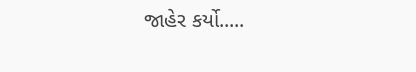જાહેર કર્યો.....